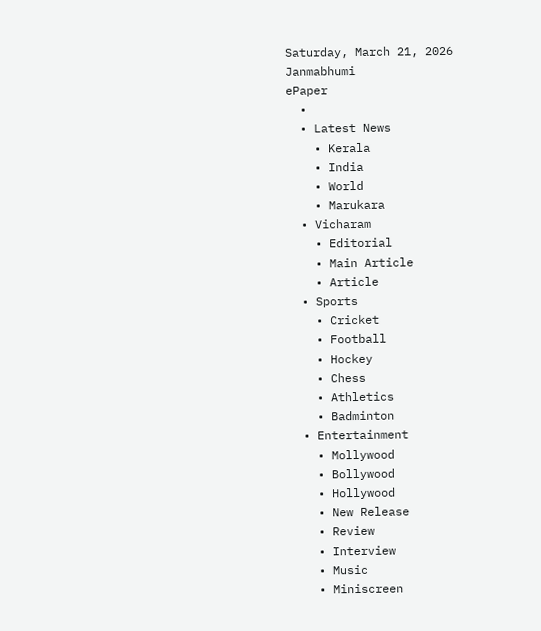Saturday, March 21, 2026
Janmabhumi
ePaper
  •
  • Latest News
    • Kerala
    • India
    • World
    • Marukara
  • Vicharam
    • Editorial
    • Main Article
    • Article
  • Sports
    • Cricket
    • Football
    • Hockey
    • Chess
    • Athletics
    • Badminton
  • Entertainment
    • Mollywood
    • Bollywood
    • Hollywood
    • New Release
    • Review
    • Interview
    • Music
    • Miniscreen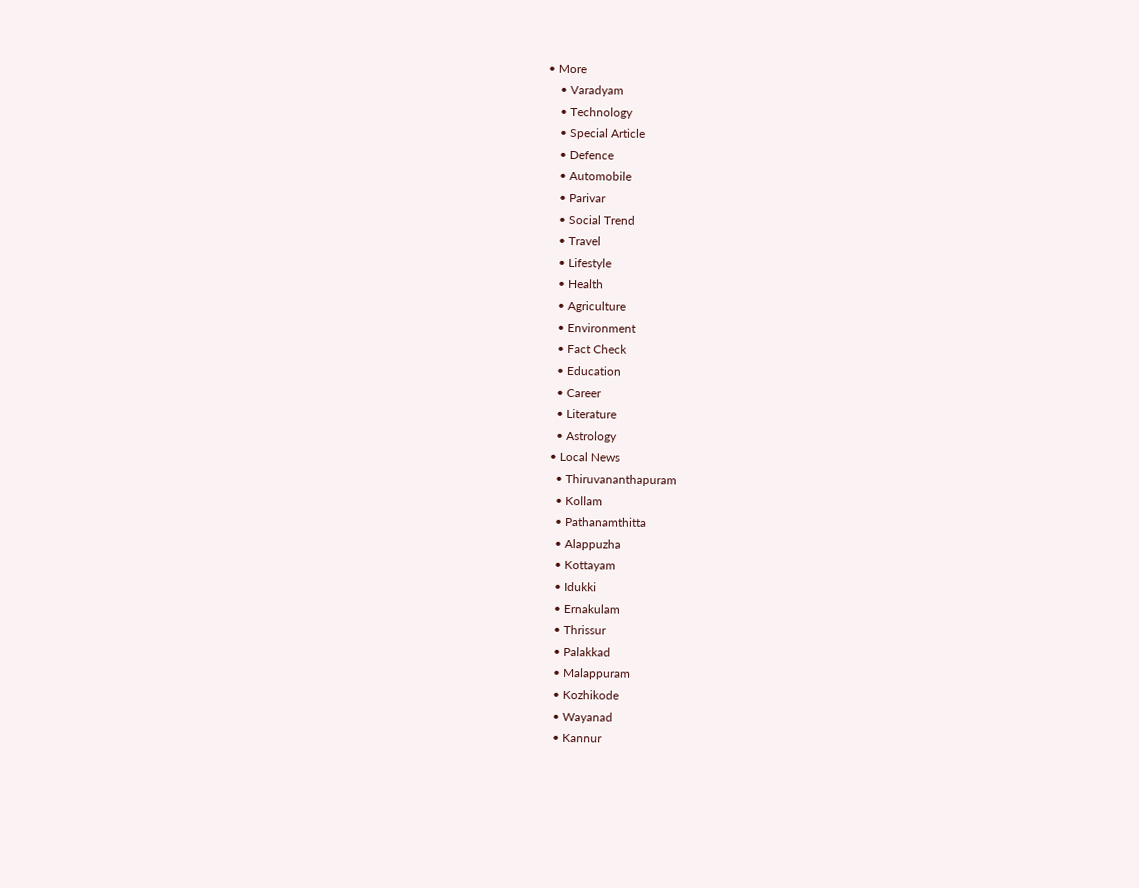• More
    • Varadyam
    • Technology
    • Special Article
    • Defence
    • Automobile
    • Parivar
    • Social Trend
    • Travel
    • Lifestyle
    • Health
    • Agriculture
    • Environment
    • Fact Check
    • Education
    • Career
    • Literature
    • Astrology
  • Local News
    • Thiruvananthapuram
    • Kollam
    • Pathanamthitta
    • Alappuzha
    • Kottayam
    • Idukki
    • Ernakulam
    • Thrissur
    • Palakkad
    • Malappuram
    • Kozhikode
    • Wayanad
    • Kannur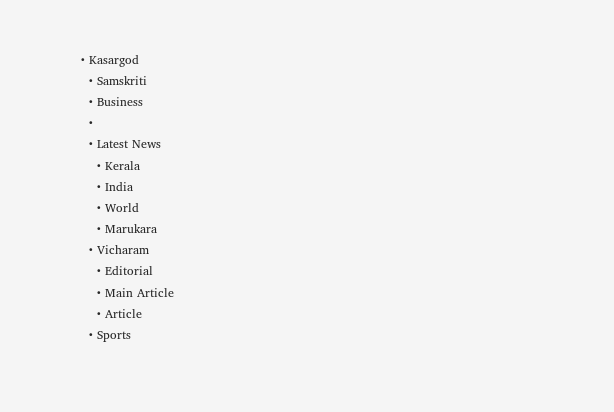• Kasargod
  • Samskriti
  • Business
  •
  • Latest News
    • Kerala
    • India
    • World
    • Marukara
  • Vicharam
    • Editorial
    • Main Article
    • Article
  • Sports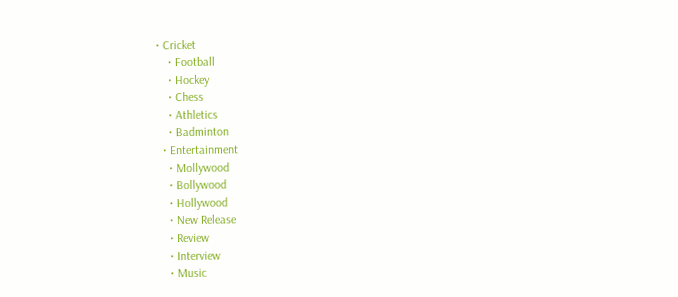• Cricket
    • Football
    • Hockey
    • Chess
    • Athletics
    • Badminton
  • Entertainment
    • Mollywood
    • Bollywood
    • Hollywood
    • New Release
    • Review
    • Interview
    • Music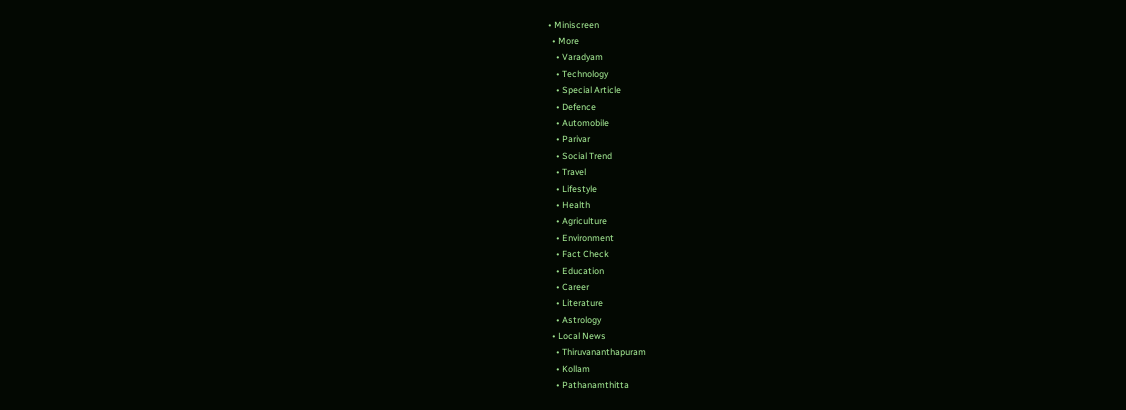• Miniscreen
  • More
    • Varadyam
    • Technology
    • Special Article
    • Defence
    • Automobile
    • Parivar
    • Social Trend
    • Travel
    • Lifestyle
    • Health
    • Agriculture
    • Environment
    • Fact Check
    • Education
    • Career
    • Literature
    • Astrology
  • Local News
    • Thiruvananthapuram
    • Kollam
    • Pathanamthitta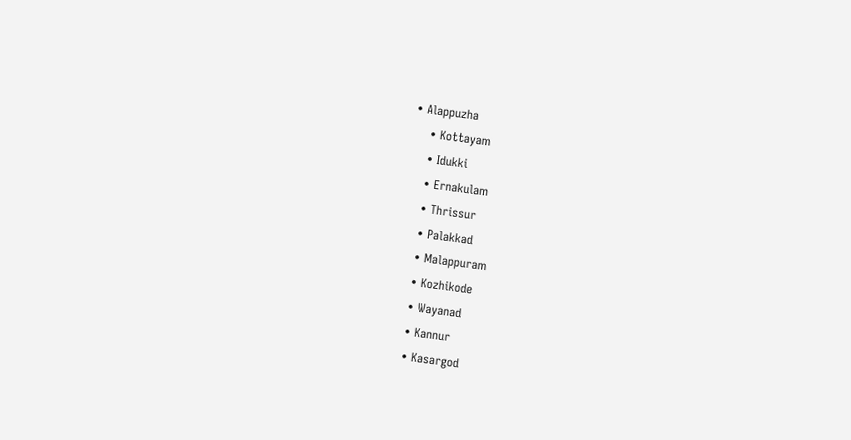• Alappuzha
    • Kottayam
    • Idukki
    • Ernakulam
    • Thrissur
    • Palakkad
    • Malappuram
    • Kozhikode
    • Wayanad
    • Kannur
    • Kasargod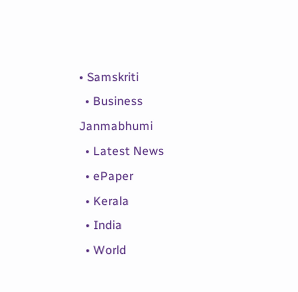• Samskriti
  • Business
Janmabhumi
  • Latest News
  • ePaper
  • Kerala
  • India
  • World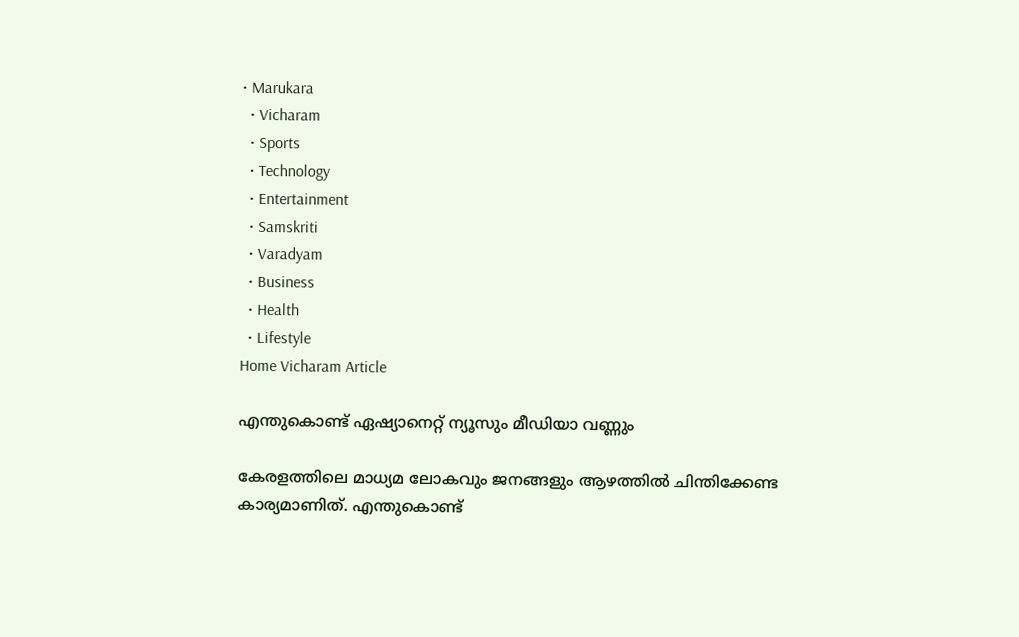• Marukara
  • Vicharam
  • Sports
  • Technology
  • Entertainment
  • Samskriti
  • Varadyam
  • Business
  • Health
  • Lifestyle
Home Vicharam Article

എന്തുകൊണ്ട് ഏഷ്യാനെറ്റ് ന്യൂസും മീഡിയാ വണ്ണും

കേരളത്തിലെ മാധ്യമ ലോകവും ജനങ്ങളും ആഴത്തില്‍ ചിന്തിക്കേണ്ട കാര്യമാണിത്. എന്തുകൊണ്ട്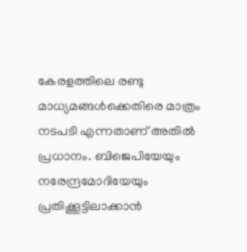കേരളത്തിലെ രണ്ടു മാധ്യമങ്ങള്‍ക്കെതിരെ മാത്രം നടപടി എന്നതാണ് അതില്‍ പ്രധാനം. ബിജെപിയേയും നരേന്ദ്രമോദിയേയും പ്രതിക്കൂട്ടിലാക്കാന്‍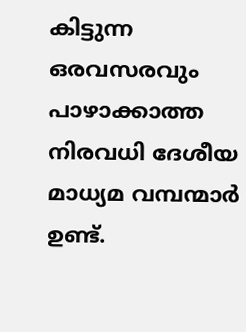കിട്ടുന്ന ഒരവസരവും പാഴാക്കാത്ത നിരവധി ദേശീയ മാധ്യമ വമ്പന്മാര്‍ ഉണ്ട്.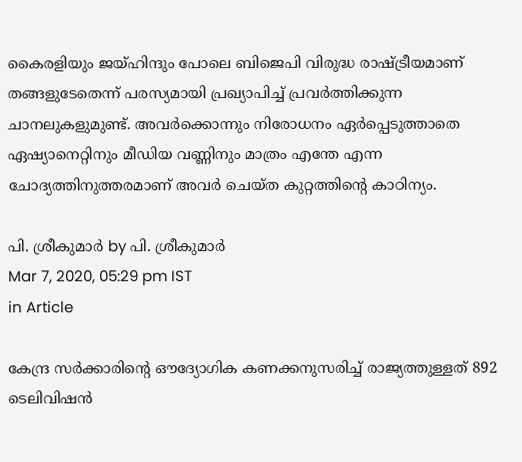കൈരളിയും ജയ്ഹിന്ദും പോലെ ബിജെപി വിരുദ്ധ രാഷ്‌ട്രീയമാണ് തങ്ങളുടേതെന്ന് പരസ്യമായി പ്രഖ്യാപിച്ച് പ്രവര്‍ത്തിക്കുന്ന ചാനലുകളുമുണ്ട്. അവര്‍ക്കൊന്നും നിരോധനം ഏര്‍പ്പെടുത്താതെ ഏഷ്യാനെറ്റിനും മീഡിയ വണ്ണിനും മാത്രം എന്തേ എന്ന ചോദ്യത്തിനുത്തരമാണ് അവര്‍ ചെയ്ത കുറ്റത്തിന്റെ കാഠിന്യം.

പി. ശ്രീകുമാര്‍ by പി. ശ്രീകുമാര്‍
Mar 7, 2020, 05:29 pm IST
in Article

കേന്ദ്ര സര്‍ക്കാരിന്റെ ഔദ്യോഗിക കണക്കനുസരിച്ച് രാജ്യത്തുള്ളത് 892 ടെലിവിഷന്‍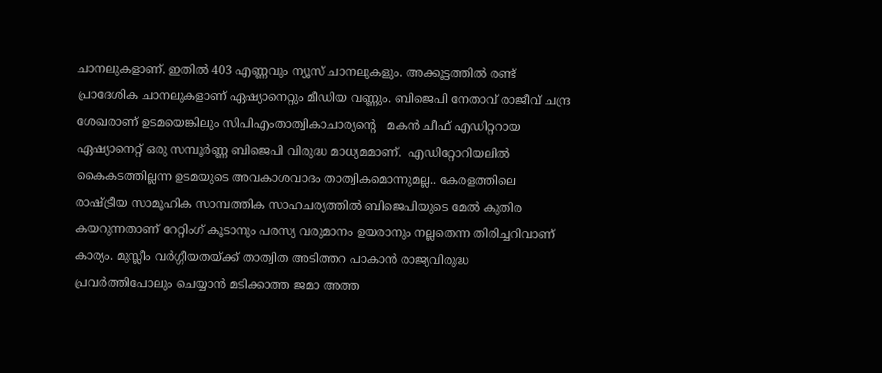ചാനലുകളാണ്. ഇതില്‍ 403 എണ്ണവും ന്യൂസ് ചാനലുകളും. അക്കൂട്ടത്തില്‍ രണ്ട് പ്രാദേശിക ചാനലുകളാണ് ഏഷ്യാനെറ്റും മീഡിയ വണ്ണും. ബിജെപി നേതാവ് രാജീവ് ചന്ദ്ര ശേഖരാണ് ഉടമയെങ്കിലും സിപിഎംതാത്വികാചാര്യന്റെ   മകന്‍ ചീഫ് എഡിറ്ററായ ഏഷ്യാനെറ്റ് ഒരു സമ്പൂര്‍ണ്ണ ബിജെപി വിരുദ്ധ മാധ്യമമാണ്.  എഡിറ്റോറിയലില്‍ കൈകടത്തില്ലന്ന ഉടമയുടെ അവകാശവാദം താത്വികമൊന്നുമല്ല.. കേരളത്തിലെ രാഷ്‌ട്രീയ സാമൂഹിക സാമ്പത്തിക സാഹചര്യത്തില്‍ ബിജെപിയുടെ മേല്‍ കുതിര കയറുന്നതാണ് റേറ്റിംഗ് കൂടാനും പരസ്യ വരുമാനം ഉയരാനും നല്ലതെന്ന തിരിച്ചറിവാണ് കാര്യം. മുസ്ലീം വര്‍ഗ്ഗീയതയ്‌ക്ക് താത്വിത അടിത്തറ പാകാന്‍ രാജ്യവിരുദ്ധ പ്രവര്‍ത്തിപോലും ചെയ്യാന്‍ മടിക്കാത്ത ജമാ അത്ത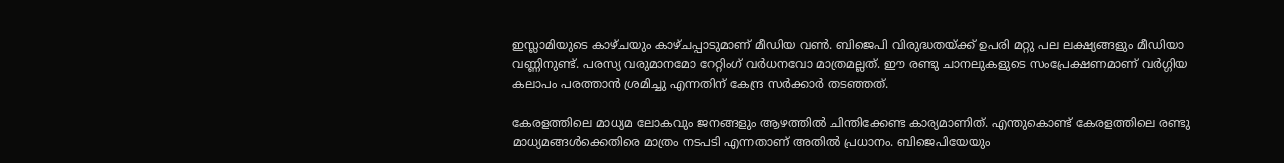ഇസ്ലാമിയുടെ കാഴ്ചയും കാഴ്ചപ്പാടുമാണ് മീഡിയ വണ്‍. ബിജെപി വിരുദ്ധതയ്‌ക്ക് ഉപരി മറ്റു പല ലക്ഷ്യങ്ങളും മീഡിയാ വണ്ണിനുണ്ട്. പരസ്യ വരുമാനമോ റേറ്റിംഗ് വര്‍ധനവോ മാത്രമല്ലത്. ഈ രണ്ടു ചാനലുകളുടെ സംപ്രേക്ഷണമാണ് വര്‍ഗ്ഗിയ കലാപം പരത്താന്‍ ശ്രമിച്ചു എന്നതിന് കേന്ദ്ര സര്‍ക്കാര്‍ തടഞ്ഞത്.

കേരളത്തിലെ മാധ്യമ ലോകവും ജനങ്ങളും ആഴത്തില്‍ ചിന്തിക്കേണ്ട കാര്യമാണിത്. എന്തുകൊണ്ട് കേരളത്തിലെ രണ്ടു മാധ്യമങ്ങള്‍ക്കെതിരെ മാത്രം നടപടി എന്നതാണ് അതില്‍ പ്രധാനം. ബിജെപിയേയും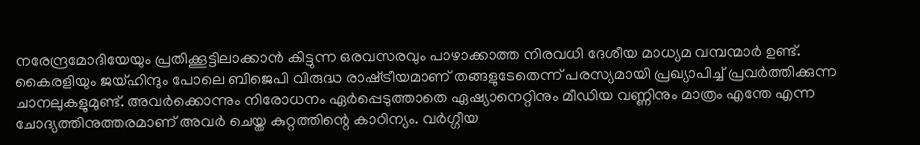നരേന്ദ്രമോദിയേയും പ്രതിക്കൂട്ടിലാക്കാന്‍ കിട്ടുന്ന ഒരവസരവും പാഴാക്കാത്ത നിരവധി ദേശീയ മാധ്യമ വമ്പന്മാര്‍ ഉണ്ട്. കൈരളിയും ജയ്ഹിന്ദും പോലെ ബിജെപി വിരുദ്ധ രാഷ്‌ട്രീയമാണ് തങ്ങളുടേതെന്ന് പരസ്യമായി പ്രഖ്യാപിച്ച് പ്രവര്‍ത്തിക്കുന്ന ചാനലുകളുമുണ്ട്. അവര്‍ക്കൊന്നും നിരോധനം ഏര്‍പ്പെടുത്താതെ ഏഷ്യാനെറ്റിനും മീഡിയ വണ്ണിനും മാത്രം എന്തേ എന്ന ചോദ്യത്തിനുത്തരമാണ് അവര്‍ ചെയ്ത കുറ്റത്തിന്റെ കാഠിന്യം. വര്‍ഗ്ഗീയ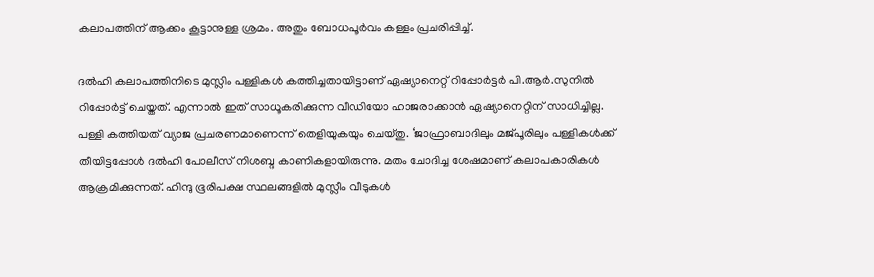കലാപത്തിന് ആക്കം കൂട്ടാനുള്ള ശ്രമം. അതും ബോധപൂര്‍വം കള്ളം പ്രചരിപ്പിച്ച്.

ദല്‍ഹി കലാപത്തിനിടെ മുസ്ലിം പള്ളികള്‍ കത്തിച്ചതായിട്ടാണ് ഏഷ്യാനെറ്റ് റിപ്പോര്‍ട്ടര്‍ പി.ആര്‍.സുനില്‍ റിപ്പോര്‍ട്ട് ചെയ്തത്. എന്നാല്‍ ഇത് സാധൂകരിക്കുന്ന വീഡിയോ ഹാജരാക്കാന്‍ ഏഷ്യാനെറ്റിന് സാധിച്ചില്ല. പള്ളി കത്തിയത് വ്യാജ പ്രചരണമാണെന്ന് തെളിയുകയും ചെയ്തു. ‘ജാഫ്രാബാദിലും മജ്പൂരിലും പള്ളികള്‍ക്ക് തീയിട്ടപ്പോള്‍ ദല്‍ഹി പോലീസ് നിശബ്ദ കാണികളായിരുന്നു. മതം ചോദിച്ച ശേഷമാണ് കലാപകാരികള്‍ ആക്രമിക്കുന്നത്. ഹിന്ദു ഭൂരിപക്ഷ സ്ഥലങ്ങളില്‍ മുസ്ലീം വീടുകള്‍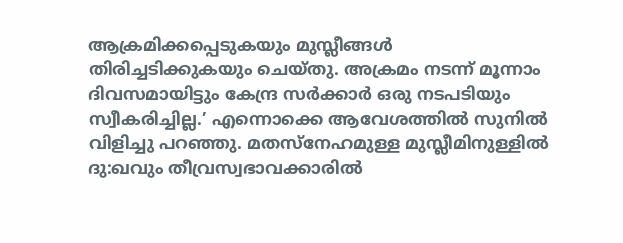ആക്രമിക്കപ്പെടുകയും മുസ്ലീങ്ങള്‍ തിരിച്ചടിക്കുകയും ചെയ്തു. അക്രമം നടന്ന് മൂന്നാം ദിവസമായിട്ടും കേന്ദ്ര സര്‍ക്കാര്‍ ഒരു നടപടിയും സ്വീകരിച്ചില്ല.’ എന്നൊക്കെ ആവേശത്തില്‍ സുനില്‍ വിളിച്ചു പറഞ്ഞു. മതസ്നേഹമുള്ള മുസ്ലീമിനുള്ളില്‍ ദു:ഖവും തീവ്രസ്വഭാവക്കാരില്‍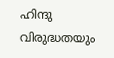ഹിന്ദു വിരുദ്ധതയും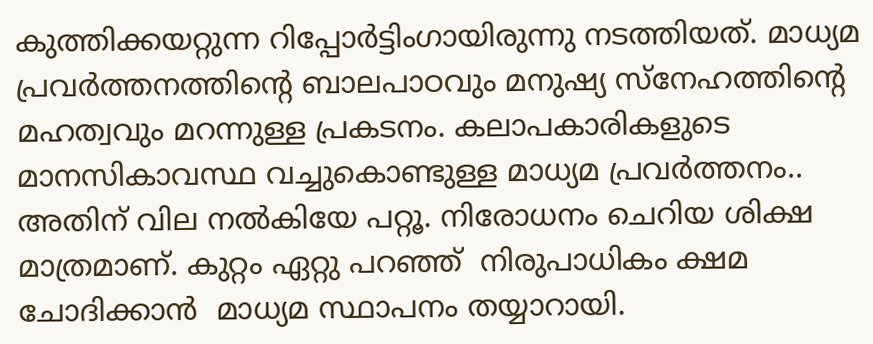കുത്തിക്കയറ്റുന്ന റിപ്പോര്‍ട്ടിംഗായിരുന്നു നടത്തിയത്. മാധ്യമ പ്രവര്‍ത്തനത്തിന്റെ ബാലപാഠവും മനുഷ്യ സ്നേഹത്തിന്റെ മഹത്വവും മറന്നുള്ള പ്രകടനം. കലാപകാരികളുടെ മാനസികാവസ്ഥ വച്ചുകൊണ്ടുള്ള മാധ്യമ പ്രവര്‍ത്തനം.. അതിന് വില നല്‍കിയേ പറ്റൂ. നിരോധനം ചെറിയ ശിക്ഷ മാത്രമാണ്. കുറ്റം ഏറ്റു പറഞ്ഞ്  നിരുപാധികം ക്ഷമ ചോദിക്കാന്‍  മാധ്യമ സ്ഥാപനം തയ്യാറായി.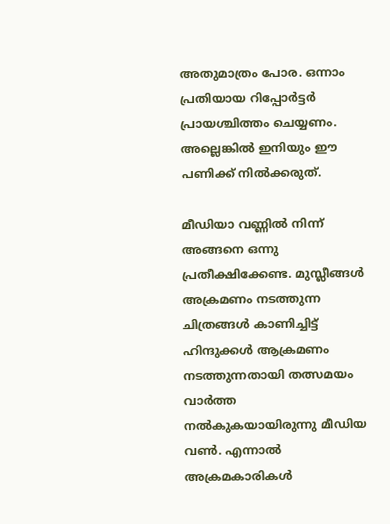അതുമാത്രം പോര. ഒന്നാം പ്രതിയായ റിപ്പോര്‍ട്ടര്‍ പ്രായശ്ചിത്തം ചെയ്യണം. അല്ലെങ്കില്‍ ഇനിയും ഈ പണിക്ക് നില്‍ക്കരുത്.

മീഡിയാ വണ്ണില്‍ നിന്ന് അങ്ങനെ ഒന്നു പ്രതീക്ഷിക്കേണ്ട. മുസ്ലീങ്ങള്‍ അക്രമണം നടത്തുന്ന ചിത്രങ്ങള്‍ കാണിച്ചിട്ട് ഹിന്ദുക്കള്‍ ആക്രമണം നടത്തുന്നതായി തത്സമയം വാര്‍ത്ത നല്‍കുകയായിരുന്നു മീഡിയ വണ്‍. എന്നാല്‍ അക്രമകാരികള്‍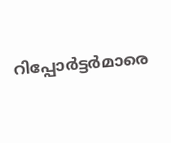റിപ്പോര്‍ട്ടര്‍മാരെ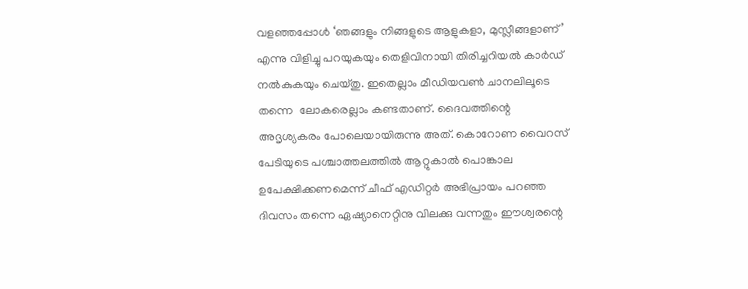വളഞ്ഞപ്പോള്‍ ‘ഞങ്ങളും നിങ്ങളുടെ ആളുകളാ, മുസ്ലീങ്ങളാണ്’ എന്നു വിളിച്ചു പറയുകയും തെളിവിനായി തിരിച്ചറിയല്‍ കാര്‍ഡ് നല്‍കുകയും ചെയ്തു. ഇതെല്ലാം മീഡിയവണ്‍ ചാനലിലൂടെ തന്നെ  ലോകരെല്ലാം കണ്ടതാണ്. ദൈവത്തിന്റെ അദൃശ്യകരം പോലെയായിരുന്നു അത്. കൊറോണ വൈറസ് പേടിയുടെ പശ്ചാത്തലത്തില്‍ ആറ്റുകാല്‍ പൊങ്കാല ഉപേക്ഷിക്കണമെന്ന് ചീഫ് എഡിറ്റര്‍ അഭിപ്രായം പറഞ്ഞ ദിവസം തന്നെ ഏഷ്യാനെറ്റിനു വിലക്കു വന്നതും ഈശ്വരന്റെ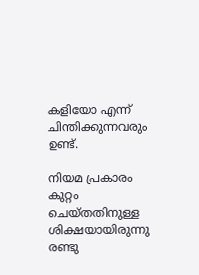കളിയോ എന്ന് ചിന്തിക്കുന്നവരും ഉണ്ട്.

നിയമ പ്രകാരം കുറ്റം ചെയ്തതിനുള്ള ശിക്ഷയായിരുന്നു രണ്ടു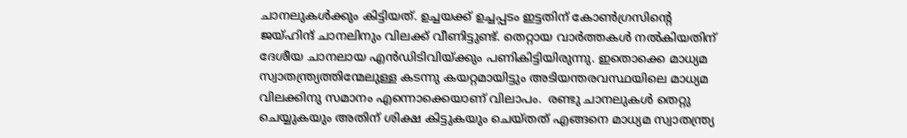ചാനലുകള്‍ക്കും കിട്ടിയത്. ഉച്ചയക്ക് ഉച്ചപ്പടം ഇട്ടതിന് കോണ്‍ഗ്രസിന്റെ ജയ്ഹിന്ദ് ചാനലിനും വിലക്ക് വീണിട്ടുണ്ട്. തെറ്റായ വാര്‍ത്തകള്‍ നല്‍കിയതിന് ദേശീയ ചാനലായ എന്‍ഡിടിവിയ്‌ക്കും പണികിട്ടിയിരുന്നു. ഇതൊക്കെ മാധ്യമ സ്വാതന്ത്ര്യത്തിന്മേലുള്ള കടന്നു കയറ്റമായിട്ടും അടിയന്തരവസ്ഥയിലെ മാധ്യമ വിലക്കിനു സമാനം എന്നൊക്കെയാണ് വിലാപം.  രണ്ടു ചാനലുകള്‍ തെറ്റു ചെയ്യുകയും അതിന് ശിക്ഷ കിട്ടുകയും ചെയ്തത് എങ്ങനെ മാധ്യമ സ്വാതന്ത്ര്യ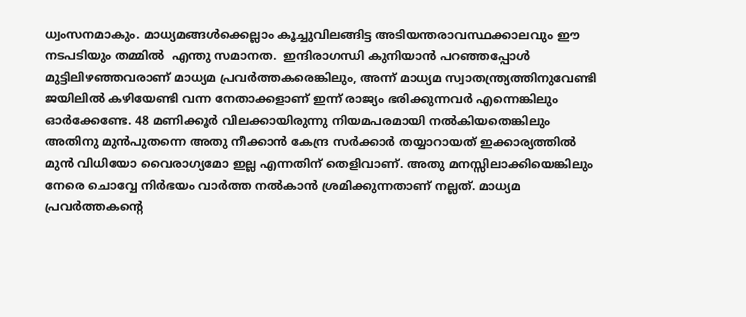ധ്വംസനമാകും. മാധ്യമങ്ങള്‍ക്കെല്ലാം കൂച്ചുവിലങ്ങിട്ട അടിയന്തരാവസ്ഥക്കാലവും ഈ നടപടിയും തമ്മില്‍  എന്തു സമാനത.  ഇന്ദിരാഗന്ധി കുനിയാന്‍ പറഞ്ഞപ്പോള്‍ മുട്ടിലിഴഞ്ഞവരാണ് മാധ്യമ പ്രവര്‍ത്തകരെങ്കിലും, അന്ന് മാധ്യമ സ്വാതന്ത്ര്യത്തിനുവേണ്ടി ജയിലില്‍ കഴിയേണ്ടി വന്ന നേതാക്കളാണ് ഇന്ന് രാജ്യം ഭരിക്കുന്നവര്‍ എന്നെങ്കിലും ഓര്‍ക്കേണ്ടേ. 48 മണിക്കൂര്‍ വിലക്കായിരുന്നു നിയമപരമായി നല്‍കിയതെങ്കിലും അതിനു മുന്‍പുതന്നെ അതു നീക്കാന്‍ കേന്ദ്ര സര്‍ക്കാര്‍ തയ്യാറായത് ഇക്കാര്യത്തില്‍ മുന്‍ വിധിയോ വൈരാഗ്യമോ ഇല്ല എന്നതിന് തെളിവാണ്. അതു മനസ്സിലാക്കിയെങ്കിലും നേരെ ചൊവ്വേ നിര്‍ഭയം വാര്‍ത്ത നല്‍കാന്‍ ശ്രമിക്കുന്നതാണ് നല്ലത്. മാധ്യമ പ്രവര്‍ത്തകന്റെ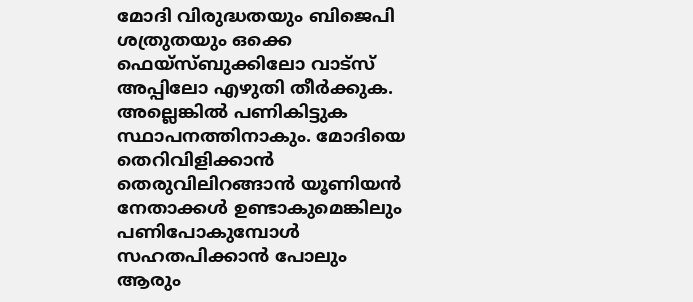മോദി വിരുദ്ധതയും ബിജെപി ശത്രുതയും ഒക്കെ ഫെയ്‌സ്ബുക്കിലോ വാട്സ് അപ്പിലോ എഴുതി തീര്‍ക്കുക. അല്ലെങ്കില്‍ പണികിട്ടുക സ്ഥാപനത്തിനാകും. മോദിയെ തെറിവിളിക്കാന്‍ തെരുവിലിറങ്ങാന്‍ യൂണിയന്‍ നേതാക്കള്‍ ഉണ്ടാകുമെങ്കിലും പണിപോകുമ്പോള്‍ സഹതപിക്കാന്‍ പോലും ആരും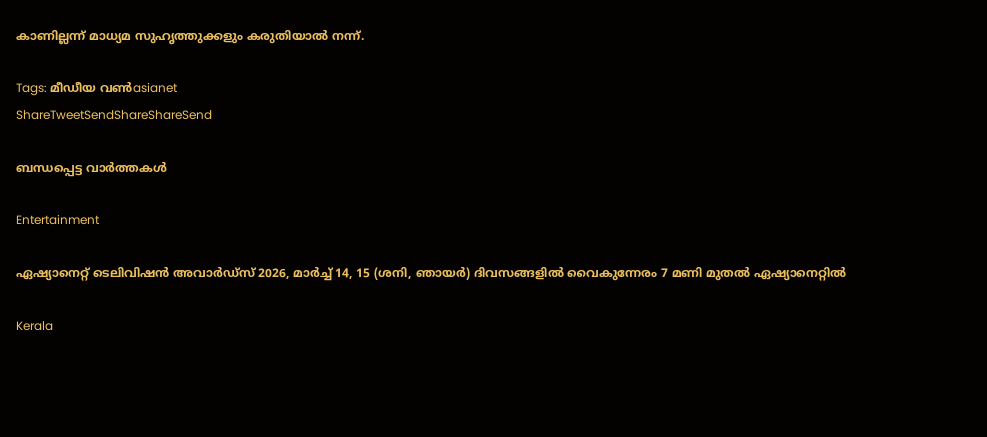കാണില്ലന്ന് മാധ്യമ സുഹൃത്തുക്കളും കരുതിയാല്‍ നന്ന്.

Tags: മീഡീയ വണ്‍asianet
ShareTweetSendShareShareSend

ബന്ധപ്പെട്ട വാര്‍ത്തകള്‍

Entertainment

ഏഷ്യാനെറ്റ് ടെലിവിഷൻ അവാർഡ്സ് 2026, മാർച്ച് 14, 15 (ശനി, ഞായർ) ദിവസങ്ങളിൽ വൈകുന്നേരം 7 മണി മുതൽ ഏഷ്യാനെറ്റിൽ

Kerala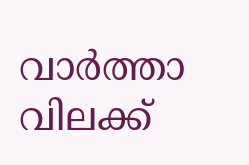വാര്‍ത്താ വിലക്ക്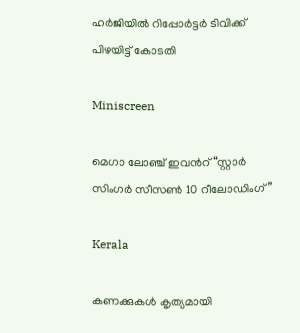ഹര്‍ജിയില്‍ റിപ്പോര്‍ട്ടര്‍ ടിവിക്ക് പിഴയിട്ട് കോടതി

Miniscreen

മെഗാ ലോഞ്ച് ഇവൻറ് “സ്റ്റാർ സിംഗർ സീസൺ 10 റീലോഡിംഗ്”

Kerala

കണക്കുകൾ കൃത്യമായി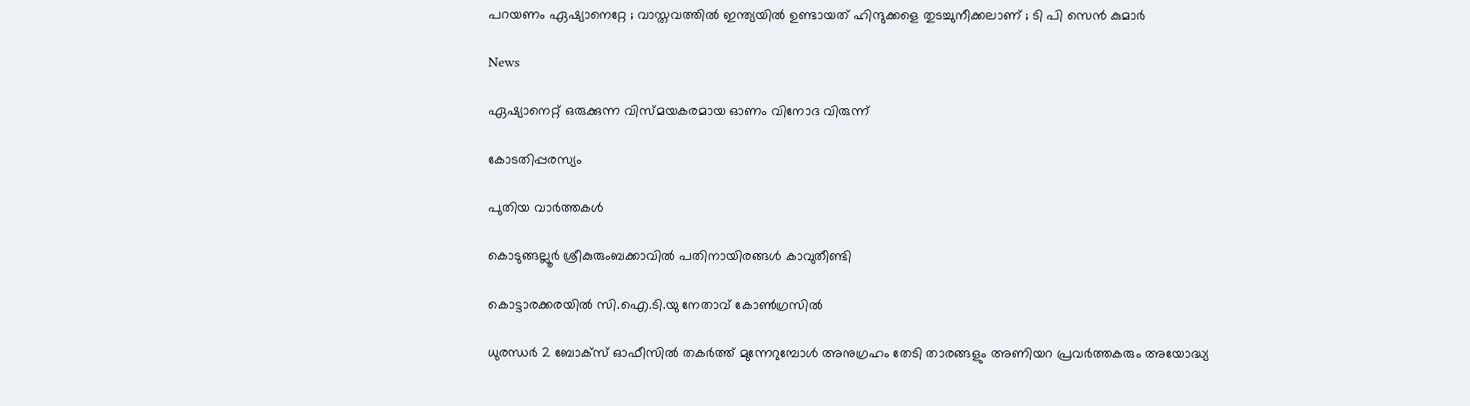പറയണം ഏഷ്യാനെറ്റേ ; വാസ്തവത്തിൽ ഇന്ത്യയിൽ ഉണ്ടായത് ഹിന്ദുക്കളെ തുടച്ചുനീക്കലാണ് ; ടി പി സെൻ കുമാർ

News

ഏഷ്യാനെറ്റ് ഒരുക്കുന്ന വിസ്മയകരമായ ഓണം വിനോദ വിരുന്ന്

കോടതിപ്പരസ്യം

പുതിയ വാര്‍ത്തകള്‍

കൊടുങ്ങല്ലൂർ ശ്രീകുരുംബക്കാവിൽ പതിനായിരങ്ങൾ കാവുതീണ്ടി

കൊട്ടാരക്കരയില്‍ സി.ഐ.ടി.യു നേതാവ് കോണ്‍ഗ്രസില്‍

ധുരന്ധർ 2 ബോക്സ് ഓഫീസിൽ തകർത്ത് മുന്നേറുമ്പോൾ അനുഗ്രഹം തേടി താരങ്ങളും അണിയറ പ്രവർത്തകരും അയോദ്ധ്യ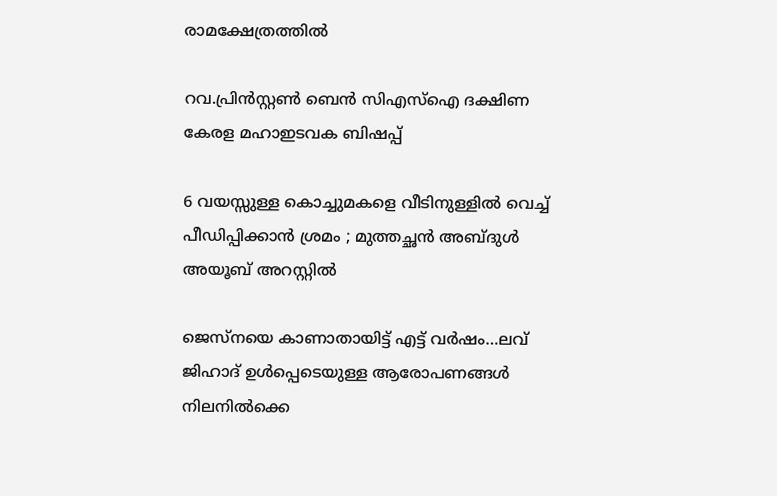രാമക്ഷേത്രത്തിൽ

റവ.പ്രിന്‍സ്റ്റണ്‍ ബെന്‍ സിഎസ്‌ഐ ദക്ഷിണ കേരള മഹാഇടവക ബിഷപ്പ്

6 വയസ്സുള്ള കൊച്ചുമകളെ വീടിനുള്ളിൽ വെച്ച് പീഡിപ്പിക്കാൻ ശ്രമം ; മുത്തച്ഛൻ അബ്ദുൾ അയൂബ് അറസ്റ്റിൽ

ജെസ്നയെ കാണാതായിട്ട് എട്ട് വര്‍ഷം…ലവ് ജിഹാദ് ഉള്‍പ്പെടെയുള്ള ആരോപണങ്ങള്‍ നിലനില്‍ക്കെ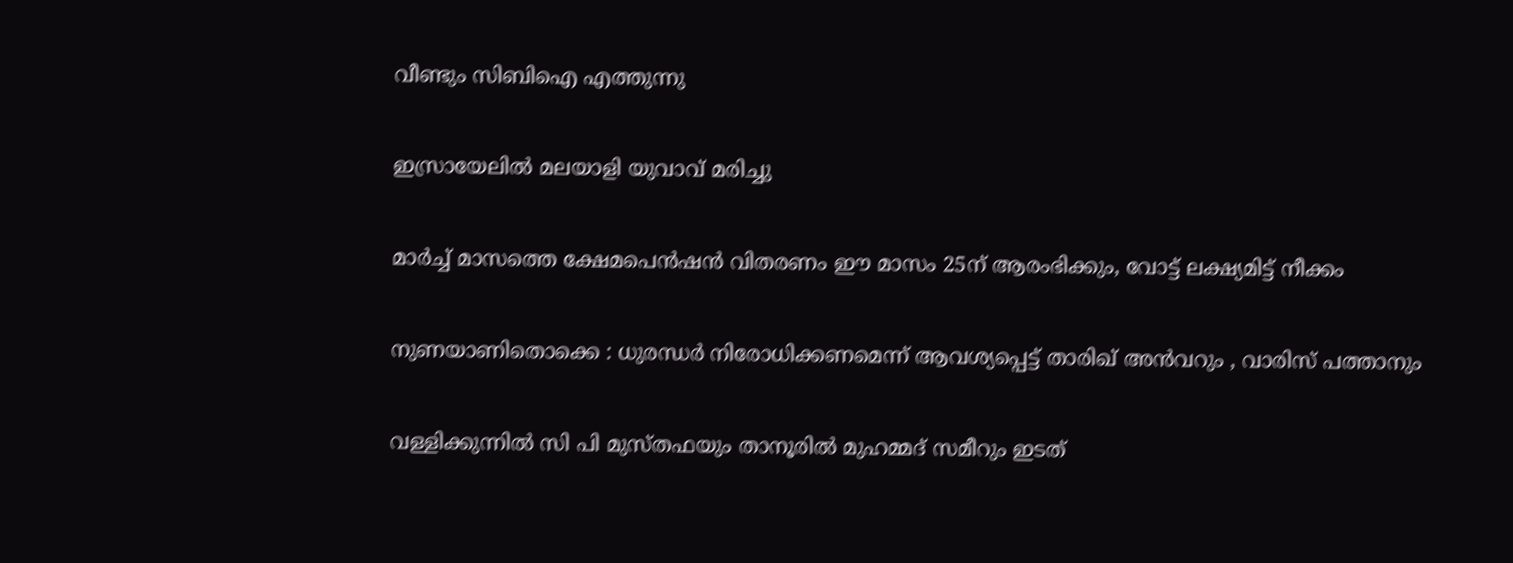വീണ്ടും സിബിഐ എത്തുന്നു

ഇസ്രായേലില്‍ മലയാളി യുവാവ് മരിച്ചു

മാര്‍ച്ച് മാസത്തെ ക്ഷേമപെന്‍ഷന്‍ വിതരണം ഈ മാസം 25ന് ആരംഭിക്കും, വോട്ട് ലക്ഷ്യമിട്ട് നീക്കം

നുണയാണിതൊക്കെ : ധുരന്ധർ നിരോധിക്കണമെന്ന് ആവശ്യപ്പെട്ട് താരിഖ് അൻവറും , വാരിസ് പത്താനും

വള്ളിക്കുന്നില്‍ സി പി മുസ്തഫയും താനൂരില്‍ മുഹമ്മദ് സമീറും ഇടത്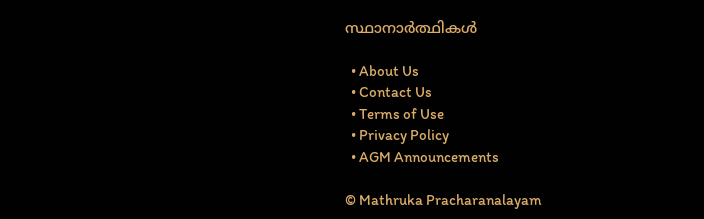സ്ഥാനാര്‍ത്ഥികള്‍

  • About Us
  • Contact Us
  • Terms of Use
  • Privacy Policy
  • AGM Announcements

© Mathruka Pracharanalayam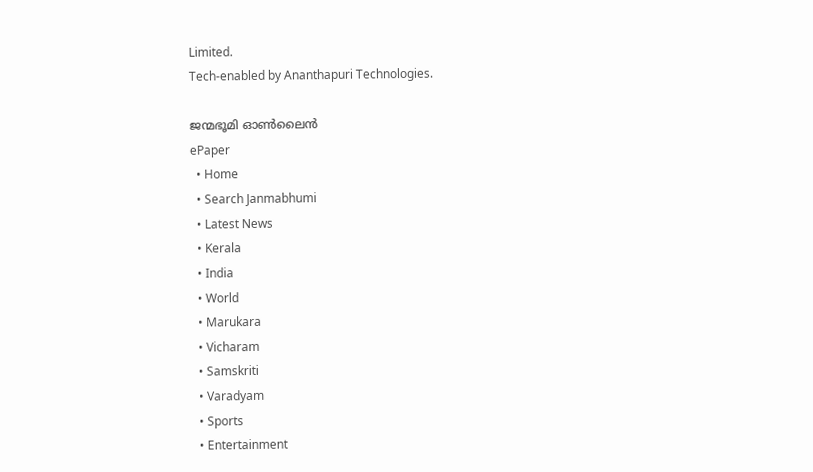Limited.
Tech-enabled by Ananthapuri Technologies.

ജന്മഭൂമി ഓണ്‍ലൈന്‍
ePaper
  • Home
  • Search Janmabhumi
  • Latest News
  • Kerala
  • India
  • World
  • Marukara
  • Vicharam
  • Samskriti
  • Varadyam
  • Sports
  • Entertainment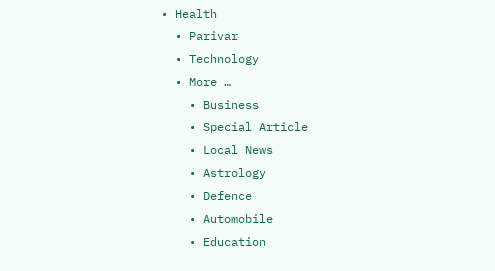• Health
  • Parivar
  • Technology
  • More …
    • Business
    • Special Article
    • Local News
    • Astrology
    • Defence
    • Automobile
    • Education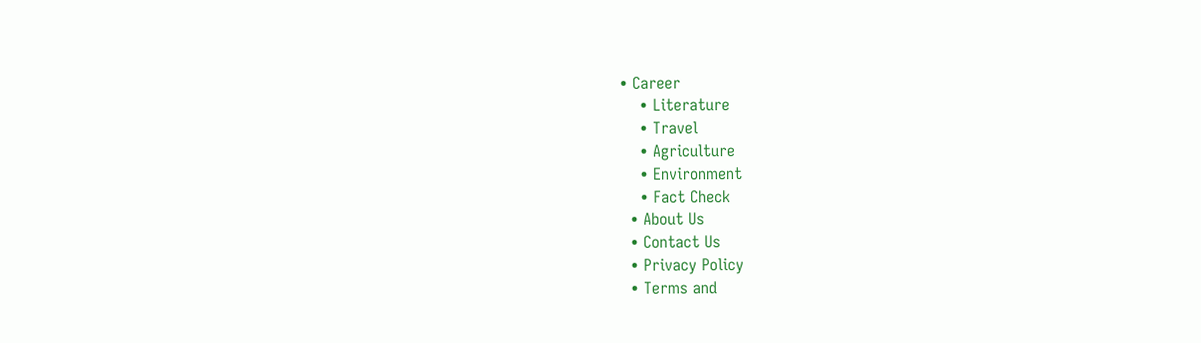• Career
    • Literature
    • Travel
    • Agriculture
    • Environment
    • Fact Check
  • About Us
  • Contact Us
  • Privacy Policy
  • Terms and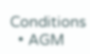Conditions
  • AGM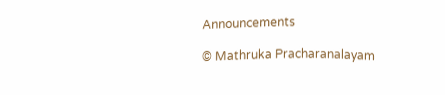Announcements

© Mathruka Pracharanalayam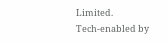Limited.
Tech-enabled by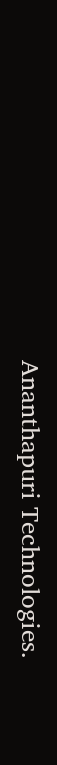Ananthapuri Technologies.